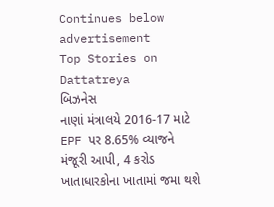Continues below advertisement
Top Stories on Dattatreya
બિઝનેસ
નાણાં મંત્રાલયે 2016-17 માટે EPF પર 8.65% વ્યાજને મંજૂરી આપી, 4 કરોડ ખાતાધારકોના ખાતામાં જમા થશે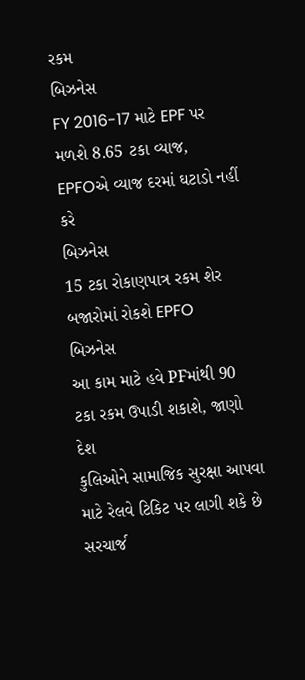રકમ
બિઝનેસ
FY 2016-17 માટે EPF પર મળશે 8.65 ટકા વ્યાજ, EPFOએ વ્યાજ દરમાં ઘટાડો નહીં કરે
બિઝનેસ
15 ટકા રોકાણપાત્ર રકમ શેર બજારોમાં રોકશે EPFO
બિઝનેસ
આ કામ માટે હવે PFમાંથી 90 ટકા રકમ ઉપાડી શકાશે, જાણો
દેશ
કુલિઓને સામાજિક સુરક્ષા આપવા માટે રેલવે ટિકિટ પર લાગી શકે છે સરચાર્જ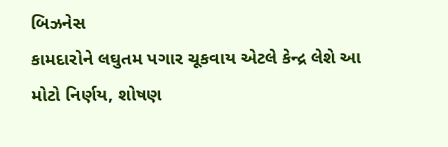બિઝનેસ
કામદારોને લઘુતમ પગાર ચૂકવાય એટલે કેન્દ્ર લેશે આ મોટો નિર્ણય, શોષણ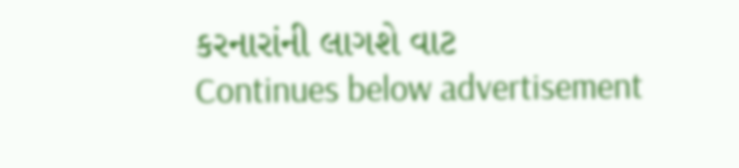કરનારાંની લાગશે વાટ
Continues below advertisement